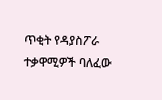ጥቂት የዳያስፖራ ተቃዋሚዎች ባለፈው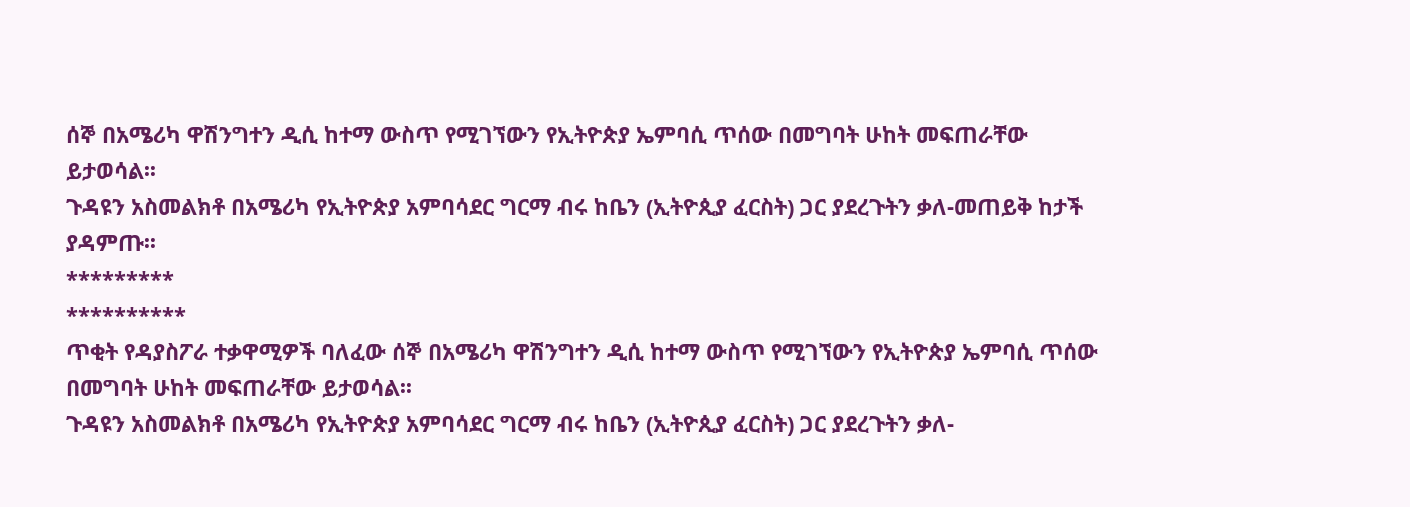ሰኞ በአሜሪካ ዋሽንግተን ዲሲ ከተማ ውስጥ የሚገኘውን የኢትዮጵያ ኤምባሲ ጥሰው በመግባት ሁከት መፍጠራቸው ይታወሳል፡፡
ጉዳዩን አስመልክቶ በአሜሪካ የኢትዮጵያ አምባሳደር ግርማ ብሩ ከቤን (ኢትዮጲያ ፈርስት) ጋር ያደረጉትን ቃለ-መጠይቅ ከታች ያዳምጡ፡፡
*********
**********
ጥቂት የዳያስፖራ ተቃዋሚዎች ባለፈው ሰኞ በአሜሪካ ዋሽንግተን ዲሲ ከተማ ውስጥ የሚገኘውን የኢትዮጵያ ኤምባሲ ጥሰው በመግባት ሁከት መፍጠራቸው ይታወሳል፡፡
ጉዳዩን አስመልክቶ በአሜሪካ የኢትዮጵያ አምባሳደር ግርማ ብሩ ከቤን (ኢትዮጲያ ፈርስት) ጋር ያደረጉትን ቃለ-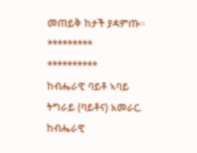መጠይቅ ከታች ያዳምጡ፡፡
*********
**********
ከብሔራዊ ባይቶ ኣባይ ትግራይ (ባይቶና) አመራር.
ከብሔራዊ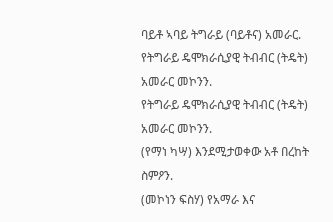ባይቶ ኣባይ ትግራይ (ባይቶና) አመራር.
የትግራይ ዴሞክራሲያዊ ትብብር (ትዴት) አመራር መኮንን.
የትግራይ ዴሞክራሲያዊ ትብብር (ትዴት) አመራር መኮንን.
(የማነ ካሣ) እንደሚታወቀው አቶ በረከት ስምዖን.
(መኮነን ፍስሃ) የአማራ እና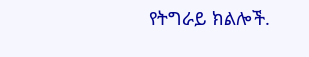የትግራይ ክልሎች.